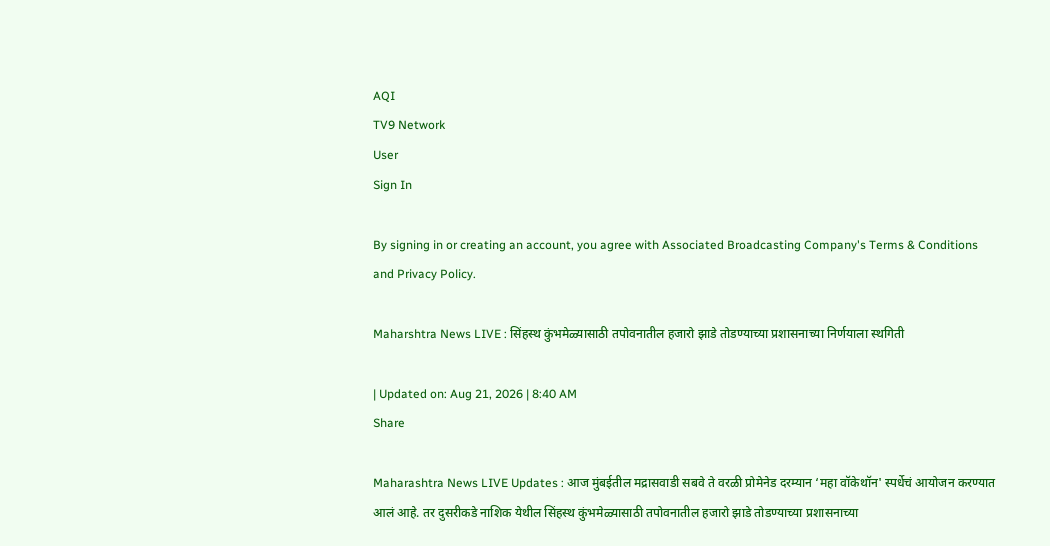AQI
TV9 Network
User
Sign In

By signing in or creating an account, you agree with Associated Broadcasting Company's Terms & Conditions and Privacy Policy.

Maharshtra News LIVE : सिंहस्थ कुंभमेळ्यासाठी तपोवनातील हजारो झाडे तोडण्याच्या प्रशासनाच्या निर्णयाला स्थगिती

| Updated on: Aug 21, 2026 | 8:40 AM
Share

Maharashtra News LIVE Updates : आज मुंबईतील मद्रासवाडी सबवे ते वरळी प्रोमेनेड दरम्यान ‘महा वॉकेथॉन' स्पर्धेचं आयोजन करण्यात आलं आहे. तर दुसरीकडे नाशिक येथील सिंहस्थ कुंभमेळ्यासाठी तपोवनातील हजारो झाडे तोडण्याच्या प्रशासनाच्या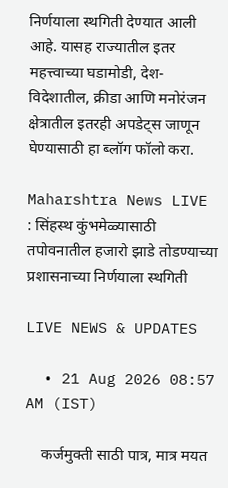निर्णयाला स्थगिती देण्यात आली आहे. यासह राज्यातील इतर महत्त्वाच्या घडामोडी, देश-विदेशातील, क्रीडा आणि मनोरंजन क्षेत्रातील इतरही अपडेट्स जाणून घेण्यासाठी हा ब्लॉग फॉलो करा.

Maharshtra News LIVE : सिंहस्थ कुंभमेळ्यासाठी तपोवनातील हजारो झाडे तोडण्याच्या प्रशासनाच्या निर्णयाला स्थगिती

LIVE NEWS & UPDATES

  • 21 Aug 2026 08:57 AM (IST)

    कर्जमुक्ती साठी पात्र, मात्र मयत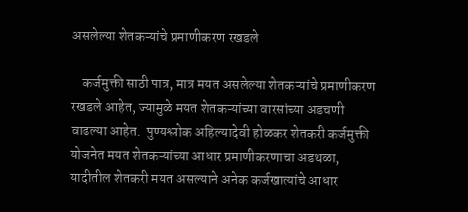असलेल्या शेतकऱ्यांचे प्रमाणीकरण रखडले

    कर्जमुक्ती साठी पात्र, मात्र मयत असलेल्या शेतकऱ्यांचे प्रमाणीकरण रखडले आहेत, ज्यामुळे मयत शेतकऱ्यांच्या वारसांच्या अडचणी वाढल्या आहेत.  पुण्यश्लोक अहिल्यादेवी होळकर शेतकरी कर्जमुक्ती योजनेत मयत शेतकऱ्यांच्या आधार प्रमाणीकरणाचा अडथळा, यादीतील शेतकरी मयत असल्याने अनेक कर्जखात्यांचे आधार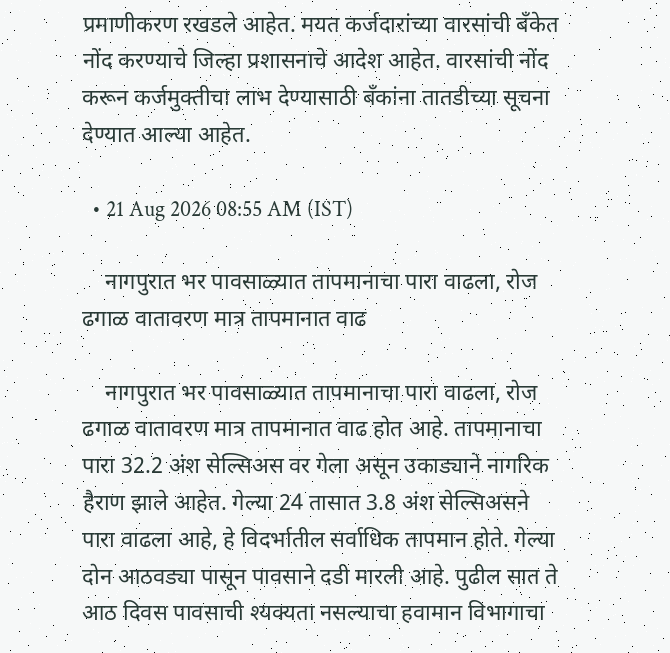प्रमाणीकरण रखडले आहेत. मयत कर्जदारांच्या वारसांची बँकेत नोंद करण्याचे जिल्हा प्रशासनाचे आदेश आहेत. वारसांची नोंद करून कर्जमुक्तीचा लाभ देण्यासाठी बँकांना तातडीच्या सूचना देण्यात आल्या आहेत.

  • 21 Aug 2026 08:55 AM (IST)

    नागपुरात भर पावसाळ्यात तापमानाचा पारा वाढला, रोज ढगाळ वातावरण मात्र तापमानात वाढ

    नागपुरात भर पावसाळ्यात तापमानाचा पारा वाढला, रोज ढगाळ वातावरण मात्र तापमानात वाढ होत आहे. तापमानाचा पारा 32.2 अंश सेल्सिअस वर गेला असून उकाड्याने नागरिक हैराण झाले आहेत. गेल्या 24 तासात 3.8 अंश सेल्सिअसने पारा वाढला आहे, हे विदर्भातील सर्वाधिक तापमान होते. गेल्या दोन आठवड्या पासून पावसाने दडी मारली आहे. पुढील सात ते आठ दिवस पावसाची श्यक्यता नसल्याचा हवामान विभागाचा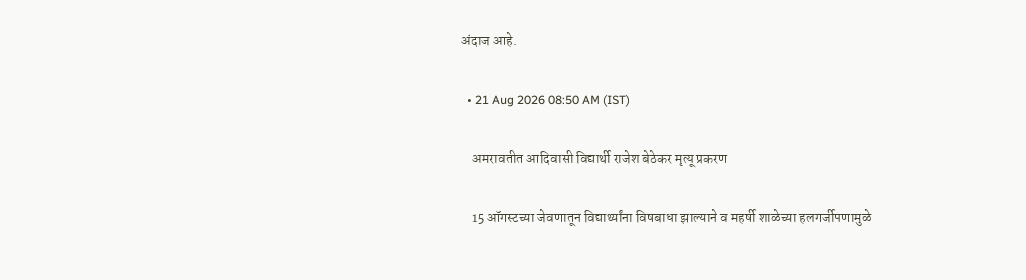अंदाज आहे.

  • 21 Aug 2026 08:50 AM (IST)

    अमरावतीत आदिवासी विद्यार्थी राजेश बेठेकर मृत्यू प्रकरण

    15 ऑगस्टच्या जेवणातून विद्यार्थ्यांना विषबाधा झाल्याने व महर्षी शाळेच्या हलगर्जीपणामुळे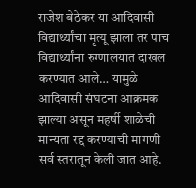राजेश बेठेकर या आदिवासी विद्यार्थ्यांचा मृत्यू झाला तर पाच विद्यार्थ्यांना रुग्णालयात दाखल करण्यात आले… यामुळे आदिवासी संघटना आक्रमक झाल्या असून महर्षी शाळेची मान्यता रद्द करण्याची मागणी सर्व स्तरातून केली जात आहे.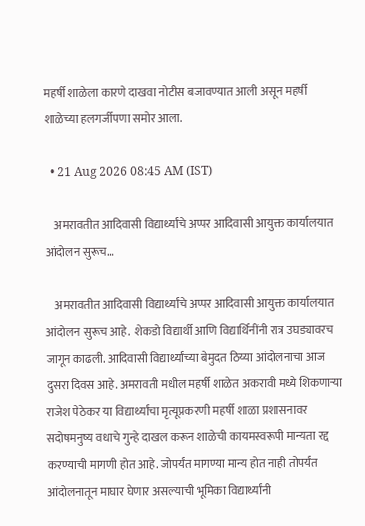महर्षी शाळेला कारणे दाखवा नोटीस बजावण्यात आली असून महर्षी शाळेच्या हलगर्जीपणा समोर आला.

  • 21 Aug 2026 08:45 AM (IST)

    अमरावतीत आदिवासी विद्यार्थ्यांचे अप्पर आदिवासी आयुक्त कार्यालयात आंदोलन सुरूच…

    अमरावतीत आदिवासी विद्यार्थ्यांचे अप्पर आदिवासी आयुक्त कार्यालयात आंदोलन सुरूच आहे.  शेकडो विद्यार्थी आणि विद्यार्थिनींनी रात्र उघड्यावरच जागून काढली. आदिवासी विद्यार्थ्यांच्या बेमुदत ठिय्या आंदोलनाचा आज दुसरा दिवस आहे. अमरावती मधील महर्षी शाळेत अकरावी मध्ये शिकणाऱ्या राजेश पेठेकर या विद्यार्थ्यांचा मृत्यूप्रकरणी महर्षी शाळा प्रशासनावर सदोषमनुष्य वधाचे गुन्हे दाखल करून शाळेची कायमस्वरूपी मान्यता रद्द करण्याची मागणी होत आहे. जोपर्यंत मागण्या मान्य होत नाही तोपर्यंत आंदोलनातून माघार घेणार असल्याची भूमिका विद्यार्थ्यांनी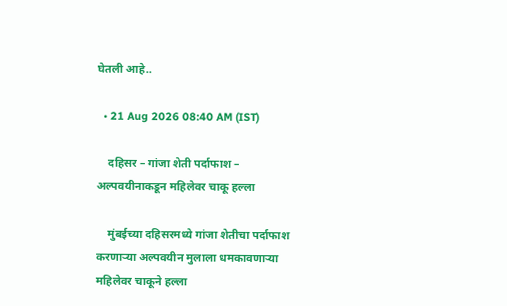घेतली आहे..

  • 21 Aug 2026 08:40 AM (IST)

    दहिसर – गांजा शेती पर्दाफाश – अल्पवयीनाकडून महिलेवर चाकू हल्ला

    मुंबईच्या दहिसरमध्ये गांजा शेतीचा पर्दाफाश करणाऱ्या अल्पवयीन मुलाला धमकावणाऱ्या महिलेवर चाकूने हल्ला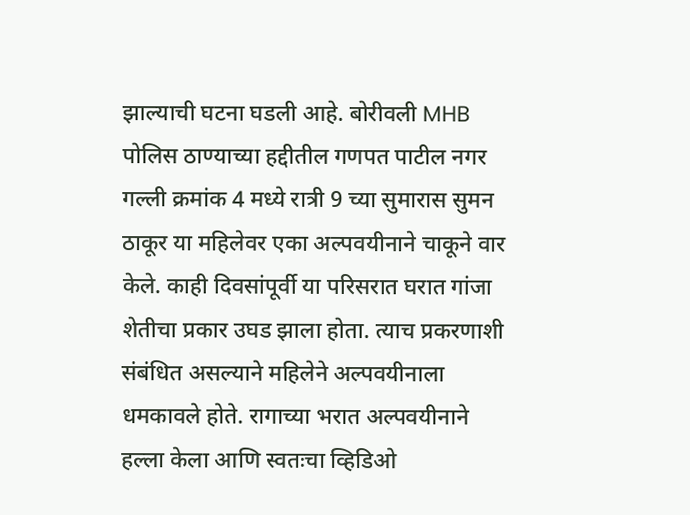झाल्याची घटना घडली आहे. बोरीवली MHB पोलिस ठाण्याच्या हद्दीतील गणपत पाटील नगर गल्ली क्रमांक 4 मध्ये रात्री 9 च्या सुमारास सुमन ठाकूर या महिलेवर एका अल्पवयीनाने चाकूने वार केले. काही दिवसांपूर्वी या परिसरात घरात गांजा शेतीचा प्रकार उघड झाला होता. त्याच प्रकरणाशी संबंधित असल्याने महिलेने अल्पवयीनाला धमकावले होते. रागाच्या भरात अल्पवयीनाने हल्ला केला आणि स्वतःचा व्हिडिओ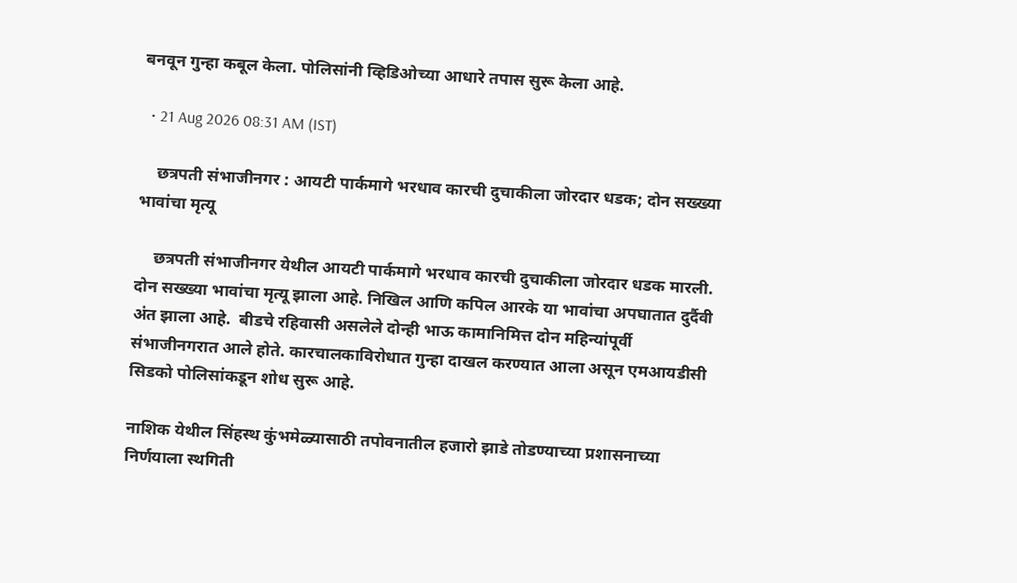बनवून गुन्हा कबूल केला. पोलिसांनी व्हिडिओच्या आधारे तपास सुरू केला आहे.

  • 21 Aug 2026 08:31 AM (IST)

    छत्रपती संभाजीनगर : आयटी पार्कमागे भरधाव कारची दुचाकीला जोरदार धडक; दोन सख्ख्या भावांचा मृत्यू

    छत्रपती संभाजीनगर येथील आयटी पार्कमागे भरधाव कारची दुचाकीला जोरदार धडक मारली. दोन सख्ख्या भावांचा मृत्यू झाला आहे. निखिल आणि कपिल आरके या भावांचा अपघातात दुर्दैवी अंत झाला आहे.  बीडचे रहिवासी असलेले दोन्ही भाऊ कामानिमित्त दोन महिन्यांपूर्वी संभाजीनगरात आले होते. कारचालकाविरोधात गुन्हा दाखल करण्यात आला असून एमआयडीसी सिडको पोलिसांकडून शोध सुरू आहे.

नाशिक येथील सिंहस्थ कुंभमेळ्यासाठी तपोवनातील हजारो झाडे तोडण्याच्या प्रशासनाच्या निर्णयाला स्थगिती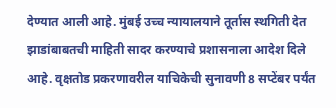देण्यात आली आहे. मुंबई उच्च न्यायालयाने तूर्तास स्थगिती देत झाडांबाबतची माहिती सादर करण्याचे प्रशासनाला आदेश दिले आहे. वृक्षतोड प्रकरणावरील याचिकेची सुनावणी 8 सप्टेंबर पर्यंत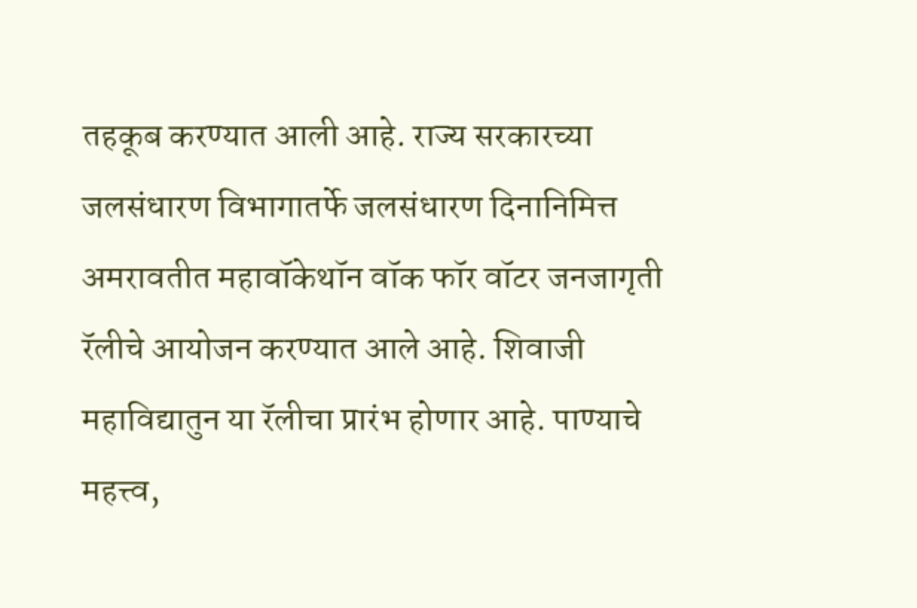तहकूब करण्यात आली आहे. राज्य सरकारच्या जलसंधारण विभागातर्फे जलसंधारण दिनानिमित्त अमरावतीत महावॉकेथॉन वॉक फॉर वॉटर जनजागृती रॅलीचे आयोजन करण्यात आले आहे. शिवाजी महाविद्यातुन या रॅलीचा प्रारंभ होणार आहे. पाण्याचे महत्त्व,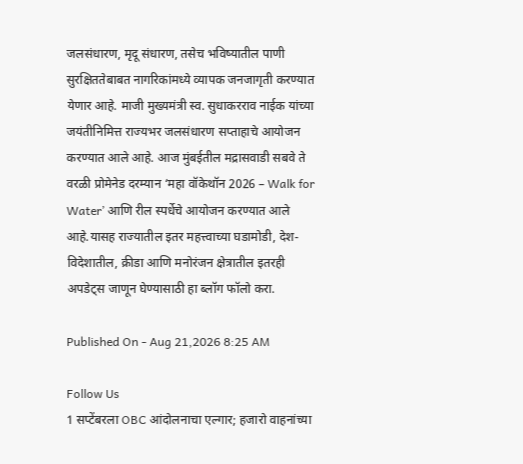जलसंधारण, मृदू संधारण, तसेच भविष्यातील पाणी सुरक्षिततेबाबत नागरिकांमध्ये व्यापक जनजागृती करण्यात येणार आहे. माजी मुख्यमंत्री स्व. सुधाकरराव नाईक यांच्या जयंतीनिमित्त राज्यभर जलसंधारण सप्ताहाचे आयोजन करण्यात आले आहे. आज मुंबईतील मद्रासवाडी सबवे ते वरळी प्रोमेनेड दरम्यान ‘महा वॉकेथॉन 2026 – Walk for Water’ आणि रील स्पर्धेचे आयोजन करण्यात आले आहे.यासह राज्यातील इतर महत्त्वाच्या घडामोडी, देश-विदेशातील, क्रीडा आणि मनोरंजन क्षेत्रातील इतरही अपडेट्स जाणून घेण्यासाठी हा ब्लॉग फॉलो करा.

Published On - Aug 21,2026 8:25 AM

Follow Us
1 सप्टेंबरला OBC आंदोलनाचा एल्गार; हजारो वाहनांच्या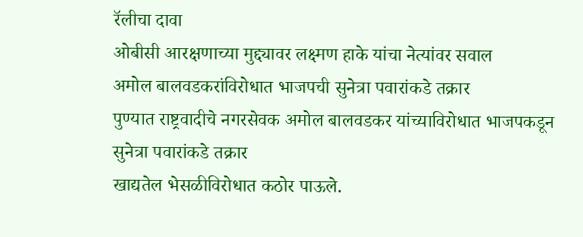रॅलीचा दावा
ओबीसी आरक्षणाच्या मुद्द्यावर लक्ष्मण हाके यांचा नेत्यांवर सवाल
अमोल बालवडकरांविरोधात भाजपची सुनेत्रा पवारांकडे तक्रार
पुण्यात राष्ट्रवादीचे नगरसेवक अमोल बालवडकर यांच्याविरोधात भाजपकडून सुनेत्रा पवारांकडे तक्रार
खाद्यतेल भेसळीविरोधात कठोर पाऊले.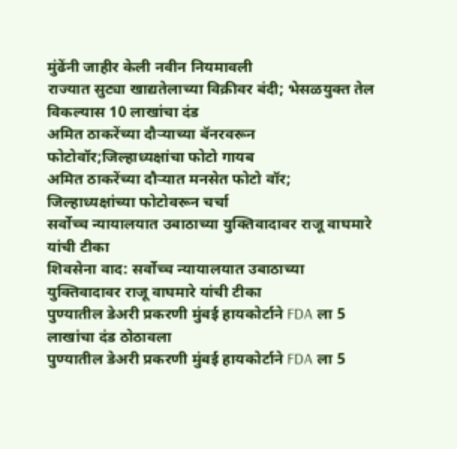मुंढेंनी जाहीर केली नवीन नियमावली
राज्यात सुट्या खाद्यतेलाच्या विक्रीवर बंदी; भेसळयुक्त तेल विकल्यास 10 लाखांचा दंड
अमित ठाकरेंच्या दौऱ्याच्या बॅनरवरून फोटोवॉर;जिल्हाध्यक्षांचा फोटो गायब
अमित ठाकरेंच्या दौऱ्यात मनसेत फोटो वॉर; जिल्हाध्यक्षांच्या फोटोवरून चर्चा
सर्वोच्च न्यायालयात उबाठाच्या युक्तिवादावर राजू वाघमारे यांची टीका
शिवसेना वाद: सर्वोच्च न्यायालयात उबाठाच्या युक्तिवादावर राजू वाघमारे यांची टीका
पुण्यातील डेअरी प्रकरणी मुंबई हायकोर्टाने FDA ला 5 लाखांचा दंड ठोठावला
पुण्यातील डेअरी प्रकरणी मुंबई हायकोर्टाने FDA ला 5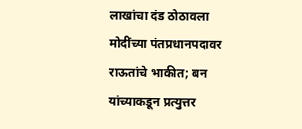लाखांचा दंड ठोठावला
मोदींच्या पंतप्रधानपदावर राऊतांचे भाकीत; बन यांच्याकडून प्रत्युत्तर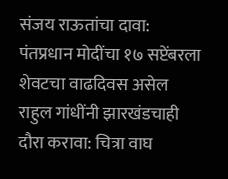संजय राऊतांचा दावा: पंतप्रधान मोदींचा १७ सप्टेंबरला शेवटचा वाढदिवस असेल
राहुल गांधींनी झारखंडचाही दौरा करावा: चित्रा वाघ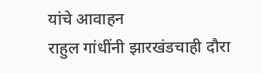यांचे आवाहन
राहुल गांधींनी झारखंडचाही दौरा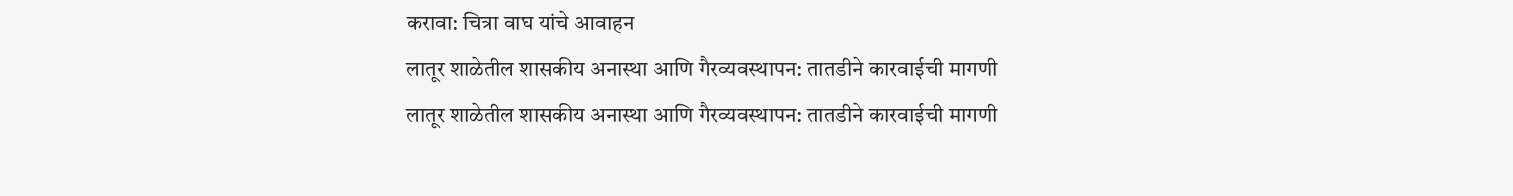करावा: चित्रा वाघ यांचे आवाहन
लातूर शाळेतील शासकीय अनास्था आणि गैरव्यवस्थापन: तातडीने कारवाईची मागणी
लातूर शाळेतील शासकीय अनास्था आणि गैरव्यवस्थापन: तातडीने कारवाईची मागणी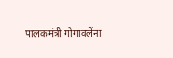पालकमंत्री गोगावलेंना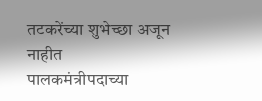तटकरेंच्या शुभेच्छा अजून नाहीत
पालकमंत्रीपदाच्या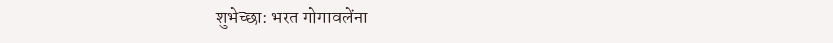शुभेच्छा: भरत गोगावलेंना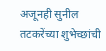अजूनही सुनील तटकरेंच्या शुभेच्छांची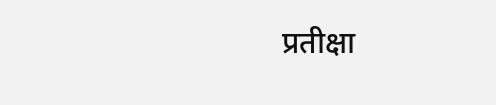प्रतीक्षा